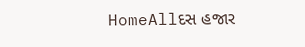HomeAllદસ હજાર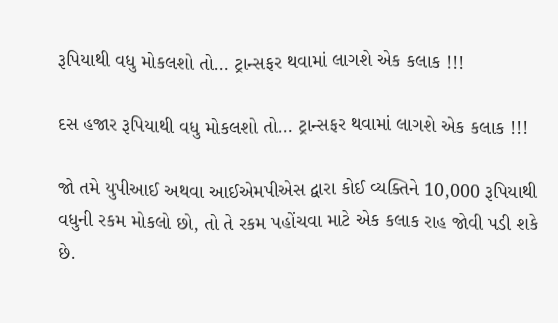રૂપિયાથી વધુ મોકલશો તો… ટ્રાન્સફર થવામાં લાગશે એક કલાક !!!

દસ હજાર રૂપિયાથી વધુ મોકલશો તો… ટ્રાન્સફર થવામાં લાગશે એક કલાક !!!

જો તમે યુપીઆઈ અથવા આઈએમપીએસ દ્વારા કોઈ વ્યક્તિને 10,000 રૂપિયાથી વધુની રકમ મોકલો છો, તો તે રકમ પહોંચવા માટે એક કલાક રાહ જોવી પડી શકે છે.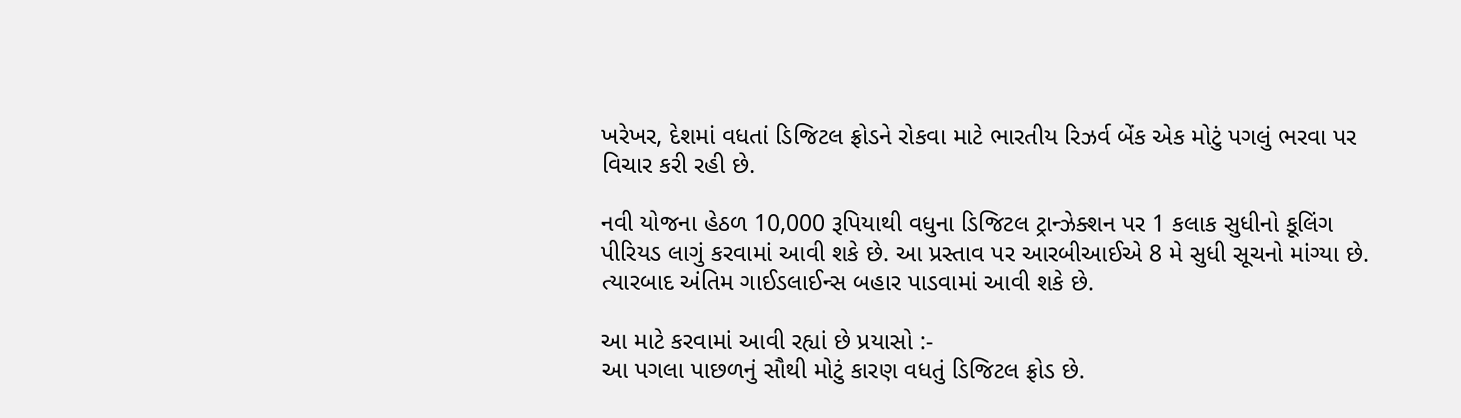ખરેખર, દેશમાં વધતાં ડિજિટલ ફ્રોડને રોકવા માટે ભારતીય રિઝર્વ બેંક એક મોટું પગલું ભરવા પર વિચાર કરી રહી છે.

નવી યોજના હેઠળ 10,000 રૂપિયાથી વધુના ડિજિટલ ટ્રાન્ઝેક્શન પર 1 કલાક સુધીનો કૂલિંગ પીરિયડ લાગું કરવામાં આવી શકે છે. આ પ્રસ્તાવ પર આરબીઆઈએ 8 મે સુધી સૂચનો માંગ્યા છે. ત્યારબાદ અંતિમ ગાઈડલાઈન્સ બહાર પાડવામાં આવી શકે છે.

આ માટે કરવામાં આવી રહ્યાં છે પ્રયાસો :-
આ પગલા પાછળનું સૌથી મોટું કારણ વધતું ડિજિટલ ફ્રોડ છે.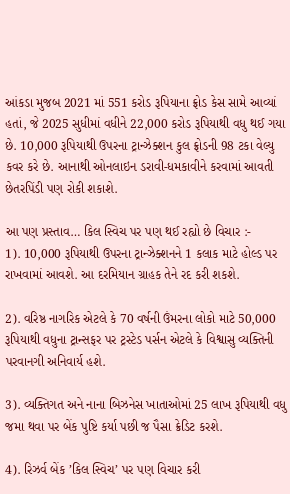આંકડા મુજબ 2021 માં 551 કરોડ રૂપિયાના ફ્રોડ કેસ સામે આવ્યાં હતાં, જે 2025 સુધીમાં વધીને 22,000 કરોડ રૂપિયાથી વધુ થઈ ગયા છે. 10,000 રૂપિયાથી ઉપરના ટ્રાન્ઝેક્શન કુલ ફ્રોડની 98 ટકા વેલ્યુ કવર કરે છે. આનાથી ઓનલાઇન ડરાવી-ધમકાવીને કરવામાં આવતી છેતરપિંડી પણ રોકી શકાશે.

આ પણ પ્રસ્તાવ… કિલ સ્વિચ પર પણ થઈ રહ્યો છે વિચાર :-
1). 10,000 રૂપિયાથી ઉપરના ટ્રાન્ઝેક્શનને 1 કલાક માટે હોલ્ડ પર રાખવામાં આવશે. આ દરમિયાન ગ્રાહક તેને રદ કરી શકશે.

2). વરિષ્ઠ નાગરિક એટલે કે 70 વર્ષની ઉંમરના લોકો માટે 50,000 રૂપિયાથી વધુના ટ્રાન્સફર પર ટ્રસ્ટેડ પર્સન એટલે કે વિશ્વાસુ વ્યક્તિની પરવાનગી અનિવાર્ય હશે.

3). વ્યક્તિગત અને નાના બિઝનેસ ખાતાઓમાં 25 લાખ રૂપિયાથી વધુ જમા થવા પર બેંક પુષ્ટિ કર્યા પછી જ પૈસા ક્રેડિટ કરશે.

4). રિઝર્વ બેંક ’કિલ સ્વિચ’ પર પણ વિચાર કરી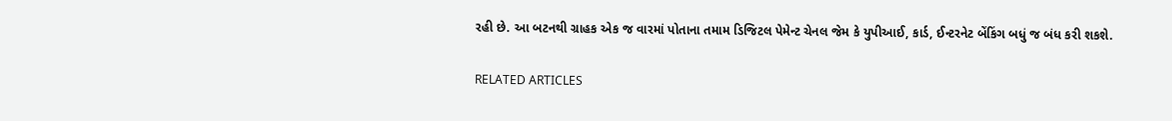રહી છે. આ બટનથી ગ્રાહક એક જ વારમાં પોતાના તમામ ડિજિટલ પેમેન્ટ ચેનલ જેમ કે યુપીઆઈ, કાર્ડ, ઈન્ટરનેટ બેંકિંગ બધું જ બંધ કરી શકશે.

RELATED ARTICLES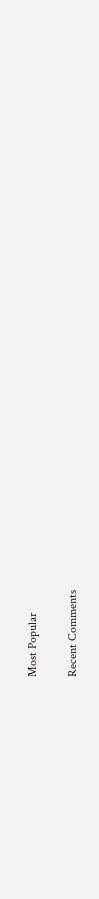Most Popular

Recent Comments